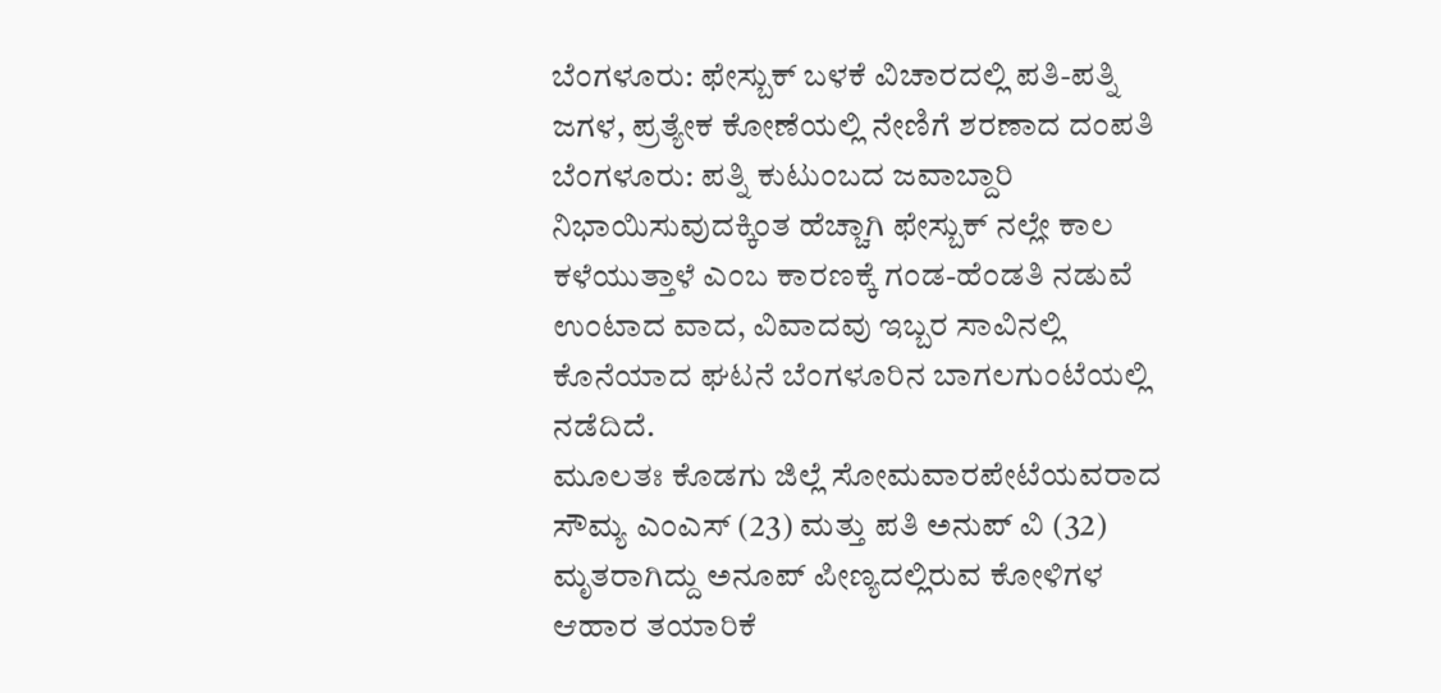ಬೆಂಗಳೂರು: ಫೇಸ್ಬುಕ್ ಬಳಕೆ ವಿಚಾರದಲ್ಲಿ ಪತಿ-ಪತ್ನಿ ಜಗಳ, ಪ್ರತ್ಯೇಕ ಕೋಣೆಯಲ್ಲಿ ನೇಣಿಗೆ ಶರಣಾದ ದಂಪತಿ
ಬೆಂಗಳೂರು: ಪತ್ನಿ ಕುಟುಂಬದ ಜವಾಬ್ದಾರಿ ನಿಭಾಯಿಸುವುದಕ್ಕಿಂತ ಹೆಚ್ಚಾಗಿ ಫೇಸ್ಬುಕ್ ನಲ್ಲೇ ಕಾಲ ಕಳೆಯುತ್ತಾಳೆ ಎಂಬ ಕಾರಣಕ್ಕೆ ಗಂಡ-ಹೆಂಡತಿ ನಡುವೆ ಉಂಟಾದ ವಾದ, ವಿವಾದವು ಇಬ್ಬರ ಸಾವಿನಲ್ಲಿ ಕೊನೆಯಾದ ಘಟನೆ ಬೆಂಗಳೂರಿನ ಬಾಗಲಗುಂಟೆಯಲ್ಲಿ ನಡೆದಿದೆ.
ಮೂಲತಃ ಕೊಡಗು ಜಿಲ್ಲೆ ಸೋಮವಾರಪೇಟೆಯವರಾದ ಸೌಮ್ಯ ಎಂಎಸ್ (23) ಮತ್ತು ಪತಿ ಅನುಪ್ ವಿ (32) ಮೃತರಾಗಿದ್ದು ಅನೂಪ್ ಪೀಣ್ಯದಲ್ಲಿರುವ ಕೋಳಿಗಳ ಆಹಾರ ತಯಾರಿಕೆ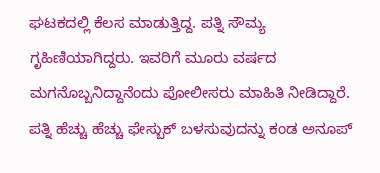ಘಟಕದಲ್ಲಿ ಕೆಲಸ ಮಾಡುತ್ತಿದ್ದ. ಪತ್ನಿ ಸೌಮ್ಯ ಗೃಹಿಣಿಯಾಗಿದ್ದರು. ಇವರಿಗೆ ಮೂರು ವರ್ಷದ ಮಗನೊಬ್ಬನಿದ್ದಾನೆಂದು ಪೋಲೀಸರು ಮಾಹಿತಿ ನೀಡಿದ್ದಾರೆ.
ಪತ್ನಿ ಹೆಚ್ಚು ಹೆಚ್ಚು ಫೇಸ್ಬುಕ್ ಬಳಸುವುದನ್ನು ಕಂಡ ಅನೂಪ್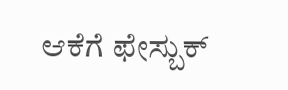ಆಕೆಗೆ ಫೇಸ್ಬುಕ್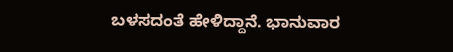ಬಳಸದಂತೆ ಹೇಳಿದ್ದಾನೆ. ಭಾನುವಾರ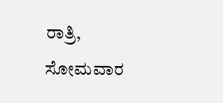ರಾತ್ರಿ, ಸೋಮವಾರ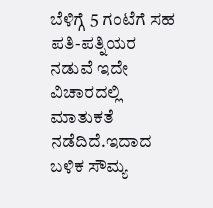ಬೆಳಿಗ್ಗೆ 5 ಗಂಟೆಗೆ ಸಹ ಪತಿ-ಪತ್ನಿಯರ ನಡುವೆ ಇದೇ ವಿಚಾರದಲ್ಲಿ ಮಾತುಕತೆ ನಡೆದಿದೆ.ಇದಾದ ಬಳಿಕ ಸೌಮ್ಯ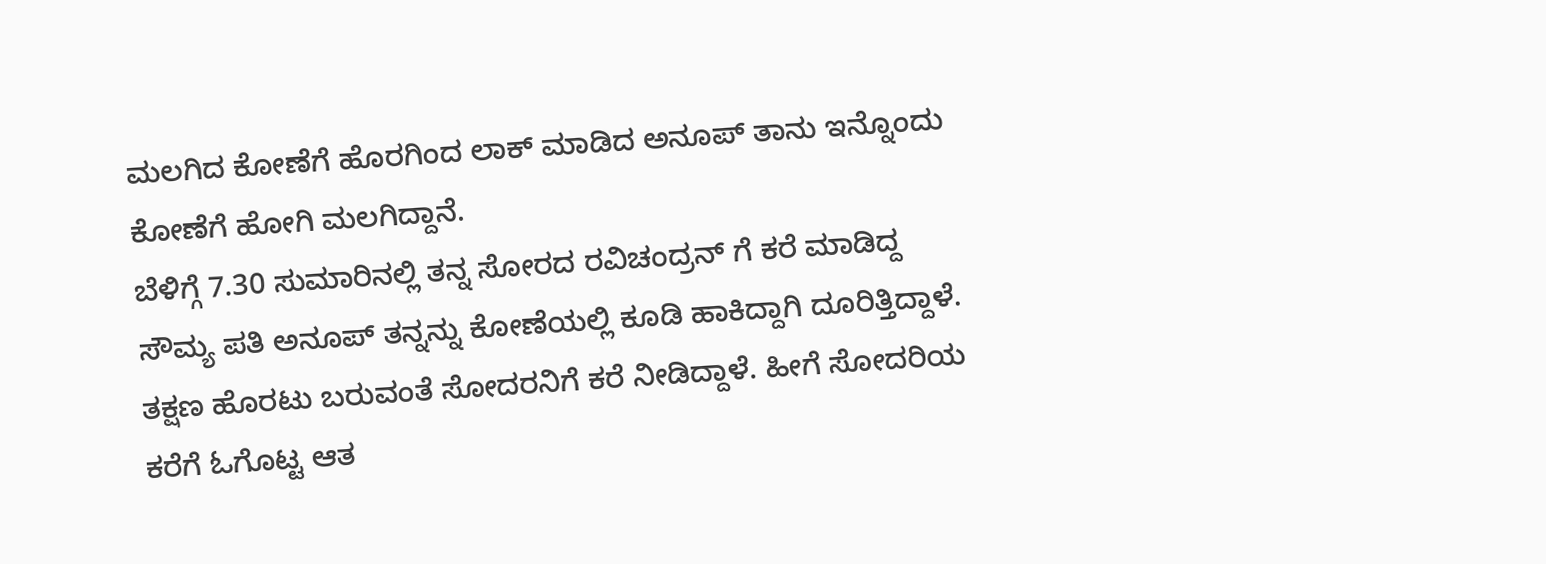ಮಲಗಿದ ಕೋಣೆಗೆ ಹೊರಗಿಂದ ಲಾಕ್ ಮಾಡಿದ ಅನೂಪ್ ತಾನು ಇನ್ನೊಂದು ಕೋಣೆಗೆ ಹೋಗಿ ಮಲಗಿದ್ದಾನೆ.
ಬೆಳಿಗ್ಗೆ 7.30 ಸುಮಾರಿನಲ್ಲಿ ತನ್ನ ಸೋರದ ರವಿಚಂದ್ರನ್ ಗೆ ಕರೆ ಮಾಡಿದ್ದ ಸೌಮ್ಯ ಪತಿ ಅನೂಪ್ ತನ್ನನ್ನು ಕೋಣೆಯಲ್ಲಿ ಕೂಡಿ ಹಾಕಿದ್ದಾಗಿ ದೂರಿತ್ತಿದ್ದಾಳೆ. ತಕ್ಷಣ ಹೊರಟು ಬರುವಂತೆ ಸೋದರನಿಗೆ ಕರೆ ನೀಡಿದ್ದಾಳೆ. ಹೀಗೆ ಸೋದರಿಯ ಕರೆಗೆ ಓಗೊಟ್ಟ ಆತ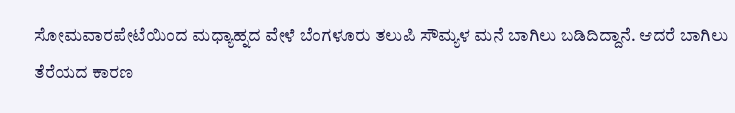ಸೋಮವಾರಪೇಟೆಯಿಂದ ಮಧ್ಯಾಹ್ನದ ವೇಳೆ ಬೆಂಗಳೂರು ತಲುಪಿ ಸೌಮ್ಯಳ ಮನೆ ಬಾಗಿಲು ಬಡಿದಿದ್ದಾನೆ. ಆದರೆ ಬಾಗಿಲು ತೆರೆಯದ ಕಾರಣ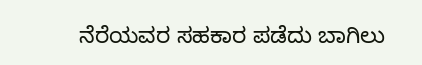ನೆರೆಯವರ ಸಹಕಾರ ಪಡೆದು ಬಾಗಿಲು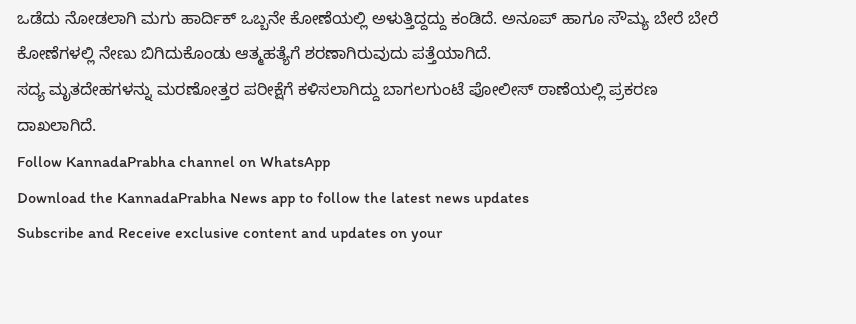ಒಡೆದು ನೋಡಲಾಗಿ ಮಗು ಹಾರ್ದಿಕ್ ಒಬ್ಬನೇ ಕೋಣೆಯಲ್ಲಿ ಅಳುತ್ತಿದ್ದದ್ದು ಕಂಡಿದೆ. ಅನೂಪ್ ಹಾಗೂ ಸೌಮ್ಯ ಬೇರೆ ಬೇರೆ ಕೋಣೆಗಳಲ್ಲಿ ನೇಣು ಬಿಗಿದುಕೊಂಡು ಆತ್ಮಹತ್ಯೆಗೆ ಶರಣಾಗಿರುವುದು ಪತ್ತೆಯಾಗಿದೆ.
ಸದ್ಯ ಮೃತದೇಹಗಳನ್ನು ಮರಣೋತ್ತರ ಪರೀಕ್ಷೆಗೆ ಕಳಿಸಲಾಗಿದ್ದು ಬಾಗಲಗುಂಟೆ ಪೋಲೀಸ್ ಠಾಣೆಯಲ್ಲಿ ಪ್ರಕರಣ ದಾಖಲಾಗಿದೆ.
Follow KannadaPrabha channel on WhatsApp
Download the KannadaPrabha News app to follow the latest news updates
Subscribe and Receive exclusive content and updates on your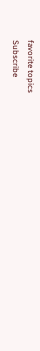favorite topics
Subscribe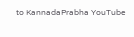to KannadaPrabha YouTube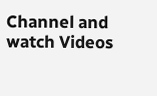Channel and watch Videos